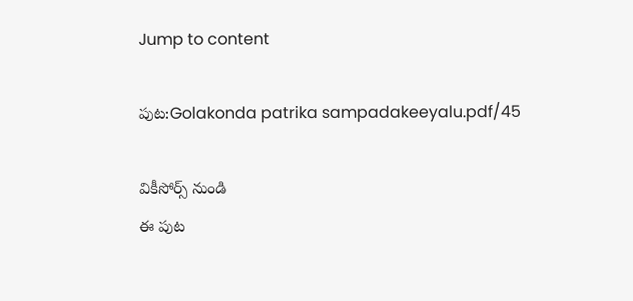Jump to content

పుట:Golakonda patrika sampadakeeyalu.pdf/45

వికీసోర్స్ నుండి
ఈ పుట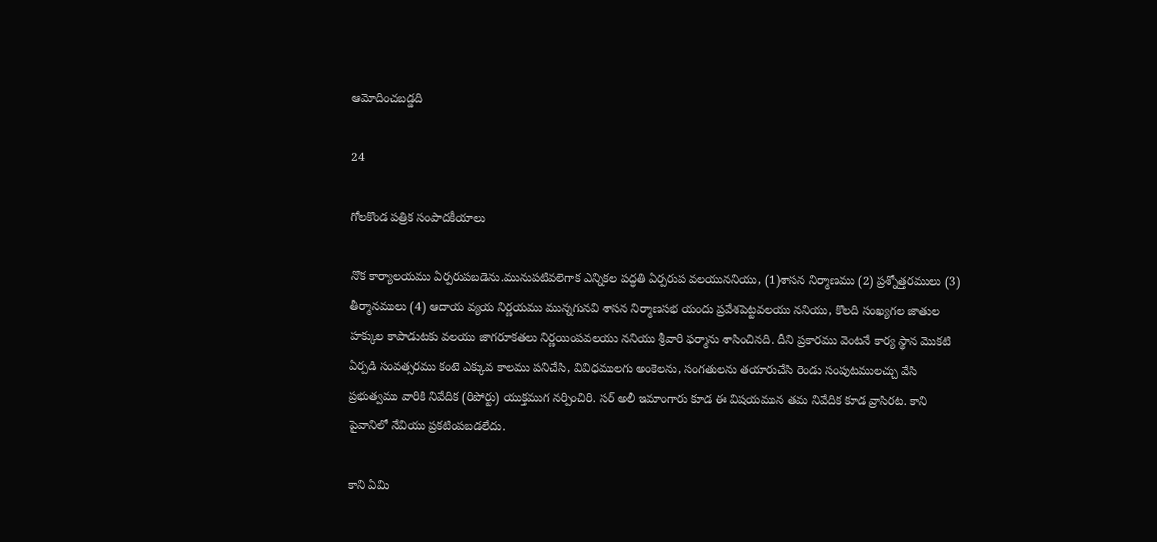ఆమోదించబడ్డది

24

గోలకొండ పత్రిక సంపాదకీయాలు

నొక కార్యాలయము ఏర్పరుపబడెను.మునుపటివలెగాక ఎన్నికల పద్ధతి ఏర్పరుప వలయుననియు, (1)శాసన నిర్మాణము (2) ప్రశ్నోత్తరములు (3) తీర్మానములు (4) ఆదాయ వ్యయ నిర్ణయము మున్నగునవి శాసన నిర్మాణసభ యందు ప్రవేశపెట్టవలయు ననియు, కొలది సంఖ్యగల జాతుల హక్కుల కాపాడుటకు వలయు జాగరూకతలు నిర్ణయింపవలయు ననియు శ్రీవారి ఫర్మాను శాసించినది. దీని ప్రకారము వెంటనే కార్య స్థాన మొకటి ఏర్పడి సంవత్సరము కంటె ఎక్కువ కాలము పనిచేసి, వివిధములగు అంకెలను, సంగతులను తయారుచేసి రెండు సంపుటములచ్చు వేసి ప్రభుత్వము వారికి నివేదిక (రిపోర్టు) యుక్తముగ నర్పించిరి. సర్ అలీ ఇమాంగారు కూడ ఈ విషయమున తమ నివేదిక కూడ వ్రాసిరట. కాని పైవానిలో నేవియు ప్రకటింపబడలేదు.

కాని ఏమి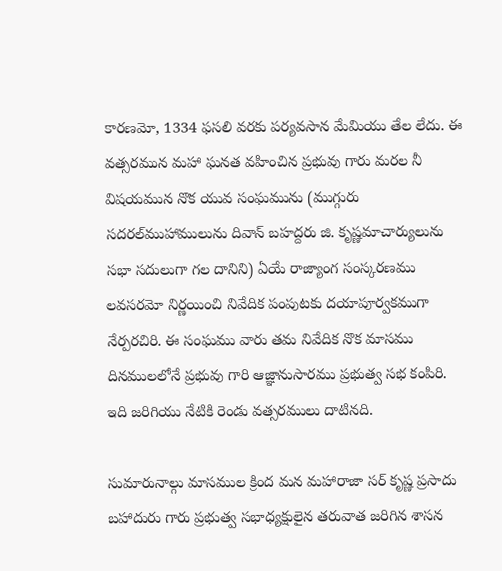కారణమో, 1334 ఫసలి వరకు పర్యవసాన మేమియు తేల లేదు. ఈ వత్సరమున మహా ఘనత వహించిన ప్రభువు గారు మరల నీ విషయమున నొక యువ సంఘమును (ముగ్గురు సదరల్‌ముహాములును దివాన్ బహద్దరు జి. కృష్ణమాచార్యులును సభా సదులుగా గల దానిని) ఏయే రాజ్యాంగ సంస్కరణము లవసరమో నిర్ణయించి నివేదిక పంపుటకు దయాపూర్వకముగా నేర్పరచిరి. ఈ సంఘము వారు తమ నివేదిక నొక మాసము దినములలోనే ప్రభువు గారి ఆజ్ఞానుసారము ప్రభుత్వ సభ కంపిరి. ఇది జరిగియు నేటికి రెండు వత్సరములు దాటినది.

సుమారునాల్గు మాసముల క్రింద మన మహారాజా సర్ కృష్ణ ప్రసాదు బహాదురు గారు ప్రభుత్వ సభాధ్యక్షులైన తరువాత జరిగిన శాసన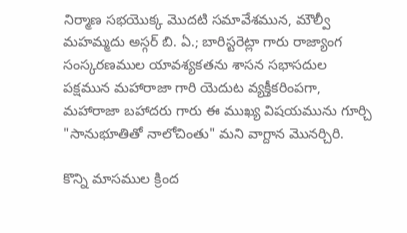నిర్మాణ సభయొక్క మొదటి సమావేశమున, మౌల్వీ మహమ్మదు అస్గర్ బి. ఏ.; బారిస్టరెట్లా గారు రాజ్యాంగ సంస్కరణముల యావశ్యకతను శాసన సభాసదుల పక్షమున మహారాజా గారి యెదుట వ్యక్తీకరింపగా, మహారాజా బహాదరు గారు ఈ ముఖ్య విషయమును గూర్చి "సానుభూతితో నాలోచింతు" మని వాగ్దాన మొనర్చిరి.

కొన్ని మాసముల క్రింద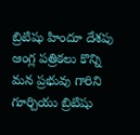బ్రిటిషు హిందూ దేశపు ఆంగ్ల పత్రికలు కొన్ని మన ప్రభువు గారిని గూర్చియు బ్రిటిషు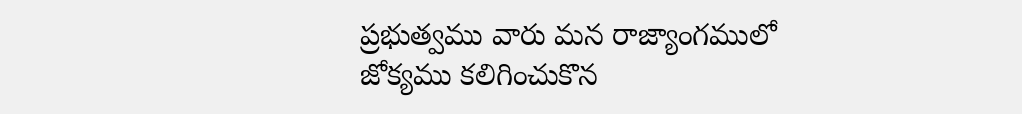ప్రభుత్వము వారు మన రాజ్యాంగములో జోక్యము కలిగించుకొన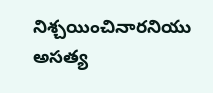నిశ్చయించినారనియు అసత్య